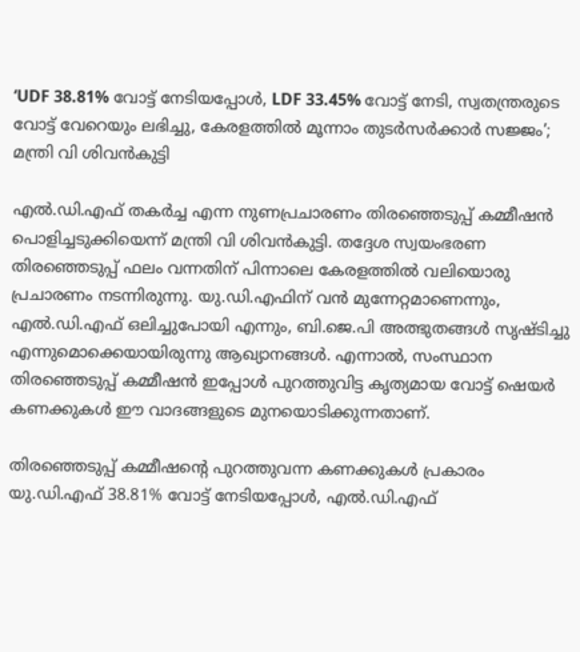‘UDF 38.81% വോട്ട് നേടിയപ്പോൾ, LDF 33.45% വോട്ട് നേടി, സ്വതന്ത്രരുടെ വോട്ട് വേറെയും ലഭിച്ചു, കേരളത്തിൽ മൂന്നാം തുടർസർക്കാർ സജ്ജം’; മന്ത്രി വി ശിവൻകുട്ടി

എൽ.ഡി.എഫ് തകർച്ച എന്ന നുണപ്രചാരണം തിരഞ്ഞെടുപ്പ് കമ്മീഷൻ പൊളിച്ചടുക്കിയെന്ന് മന്ത്രി വി ശിവൻകുട്ടി. തദ്ദേശ സ്വയംഭരണ തിരഞ്ഞെടുപ്പ് ഫലം വന്നതിന് പിന്നാലെ കേരളത്തിൽ വലിയൊരു പ്രചാരണം നടന്നിരുന്നു. യു.ഡി.എഫിന് വൻ മുന്നേറ്റമാണെന്നും, എൽ.ഡി.എഫ് ഒലിച്ചുപോയി എന്നും, ബി.ജെ.പി അത്ഭുതങ്ങൾ സൃഷ്ടിച്ചു എന്നുമൊക്കെയായിരുന്നു ആഖ്യാനങ്ങൾ. എന്നാൽ, സംസ്ഥാന തിരഞ്ഞെടുപ്പ് കമ്മീഷൻ ഇപ്പോൾ പുറത്തുവിട്ട കൃത്യമായ വോട്ട് ഷെയർ കണക്കുകൾ ഈ വാദങ്ങളുടെ മുനയൊടിക്കുന്നതാണ്.

തിരഞ്ഞെടുപ്പ് കമ്മീഷന്റെ പുറത്തുവന്ന കണക്കുകൾ പ്രകാരം യു.ഡി.എഫ് 38.81% വോട്ട് നേടിയപ്പോൾ, എൽ.ഡി.എഫ്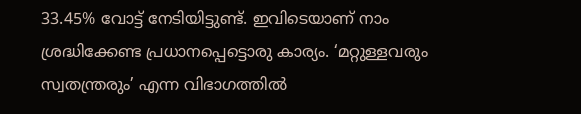33.45% വോട്ട് നേടിയിട്ടുണ്ട്. ഇവിടെയാണ് നാം ശ്രദ്ധിക്കേണ്ട പ്രധാനപ്പെട്ടൊരു കാര്യം. ‘മറ്റുള്ളവരും സ്വതന്ത്രരും’ എന്ന വിഭാഗത്തിൽ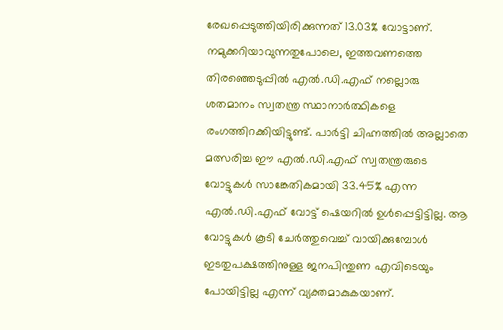രേഖപ്പെടുത്തിയിരിക്കുന്നത് 13.03% വോട്ടാണ്. നമുക്കറിയാവുന്നതുപോലെ, ഇത്തവണത്തെ തിരഞ്ഞെടുപ്പിൽ എൽ.ഡി.എഫ് നല്ലൊരു ശതമാനം സ്വതന്ത്ര സ്ഥാനാർത്ഥികളെ രംഗത്തിറക്കിയിട്ടുണ്ട്. പാർട്ടി ചിഹ്നത്തിൽ അല്ലാതെ മത്സരിച്ച ഈ എൽ.ഡി.എഫ് സ്വതന്ത്രരുടെ വോട്ടുകൾ സാങ്കേതികമായി 33.45% എന്ന എൽ.ഡി.എഫ് വോട്ട് ഷെയറിൽ ഉൾപ്പെട്ടിട്ടില്ല. ആ വോട്ടുകൾ കൂടി ചേർത്തുവെച്ച് വായിക്കുമ്പോൾ ഇടതുപക്ഷത്തിനുള്ള ജനപിന്തുണ എവിടെയും പോയിട്ടില്ല എന്ന് വ്യക്തമാകുകയാണ്.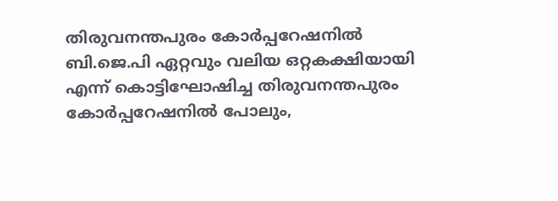തിരുവനന്തപുരം കോർപ്പറേഷനിൽ ബി.ജെ.പി ഏറ്റവും വലിയ ഒറ്റകക്ഷിയായി എന്ന് കൊട്ടിഘോഷിച്ച തിരുവനന്തപുരം കോർപ്പറേഷനിൽ പോലും,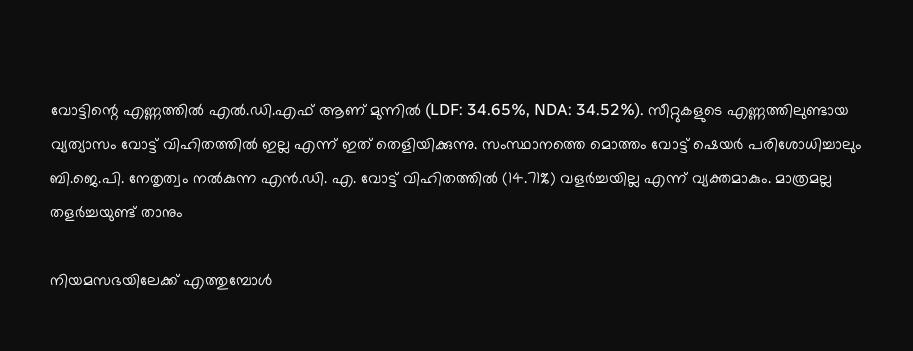വോട്ടിന്റെ എണ്ണത്തിൽ എൽ.ഡി.എഫ് ആണ് മുന്നിൽ (LDF: 34.65%, NDA: 34.52%). സീറ്റുകളുടെ എണ്ണത്തിലുണ്ടായ വ്യത്യാസം വോട്ട് വിഹിതത്തിൽ ഇല്ല എന്ന് ഇത് തെളിയിക്കുന്നു. സംസ്ഥാനത്തെ മൊത്തം വോട്ട് ഷെയർ പരിശോധിച്ചാലും ബി.ജെ.പി. നേതൃത്വം നൽകുന്ന എൻ.ഡി. എ. വോട്ട് വിഹിതത്തിൽ (14.71%) വളർച്ചയില്ല എന്ന് വ്യക്തമാകും. മാത്രമല്ല തളർച്ചയുണ്ട് താനും

നിയമസഭയിലേക്ക് എത്തുമ്പോൾ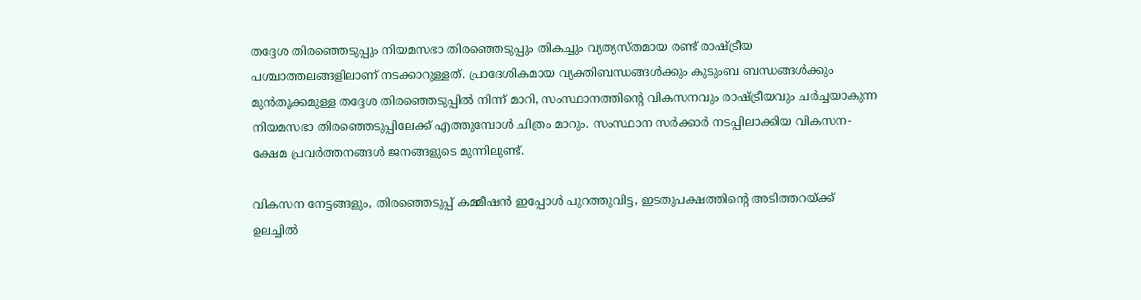തദ്ദേശ തിരഞ്ഞെടുപ്പും നിയമസഭാ തിരഞ്ഞെടുപ്പും തികച്ചും വ്യത്യസ്തമായ രണ്ട് രാഷ്ട്രീയ പശ്ചാത്തലങ്ങളിലാണ് നടക്കാറുള്ളത്. പ്രാദേശികമായ വ്യക്തിബന്ധങ്ങൾക്കും കുടുംബ ബന്ധങ്ങൾക്കും മുൻതൂക്കമുള്ള തദ്ദേശ തിരഞ്ഞെടുപ്പിൽ നിന്ന് മാറി, സംസ്ഥാനത്തിന്റെ വികസനവും രാഷ്ട്രീയവും ചർച്ചയാകുന്ന നിയമസഭാ തിരഞ്ഞെടുപ്പിലേക്ക് എത്തുമ്പോൾ ചിത്രം മാറും. സംസ്ഥാന സർക്കാർ നടപ്പിലാക്കിയ വികസന-ക്ഷേമ പ്രവർത്തനങ്ങൾ ജനങ്ങളുടെ മുന്നിലുണ്ട്.

വികസന നേട്ടങ്ങളും, തിരഞ്ഞെടുപ്പ് കമ്മീഷൻ ഇപ്പോൾ പുറത്തുവിട്ട, ഇടതുപക്ഷത്തിന്റെ അടിത്തറയ്ക്ക് ഉലച്ചിൽ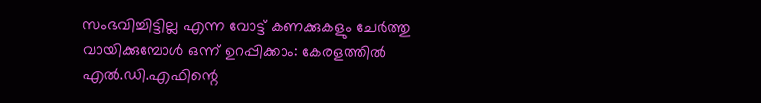സംഭവിച്ചിട്ടില്ല എന്ന വോട്ട് കണക്കുകളും ചേർത്തു വായിക്കുമ്പോൾ ഒന്ന് ഉറപ്പിക്കാം: കേരളത്തിൽ എൽ.ഡി.എഫിന്റെ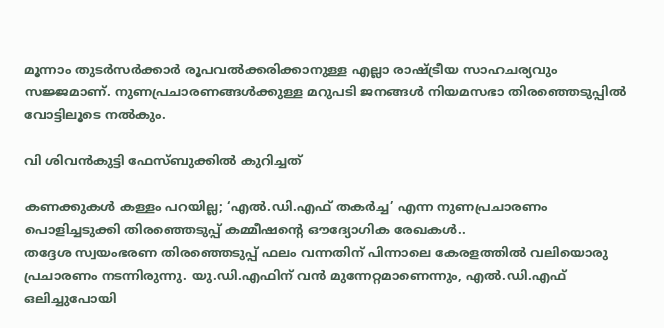മൂന്നാം തുടർസർക്കാർ രൂപവൽക്കരിക്കാനുള്ള എല്ലാ രാഷ്ട്രീയ സാഹചര്യവും സജ്ജമാണ്. നുണപ്രചാരണങ്ങൾക്കുള്ള മറുപടി ജനങ്ങൾ നിയമസഭാ തിരഞ്ഞെടുപ്പിൽ വോട്ടിലൂടെ നൽകും.

വി ശിവൻകുട്ടി ഫേസ്ബുക്കിൽ കുറിച്ചത്

കണക്കുകൾ കള്ളം പറയില്ല; ‘എൽ.ഡി.എഫ് തകർച്ച’ എന്ന നുണപ്രചാരണം പൊളിച്ചടുക്കി തിരഞ്ഞെടുപ്പ് കമ്മീഷന്റെ ഔദ്യോഗിക രേഖകൾ..
തദ്ദേശ സ്വയംഭരണ തിരഞ്ഞെടുപ്പ് ഫലം വന്നതിന് പിന്നാലെ കേരളത്തിൽ വലിയൊരു പ്രചാരണം നടന്നിരുന്നു. യു.ഡി.എഫിന് വൻ മുന്നേറ്റമാണെന്നും, എൽ.ഡി.എഫ് ഒലിച്ചുപോയി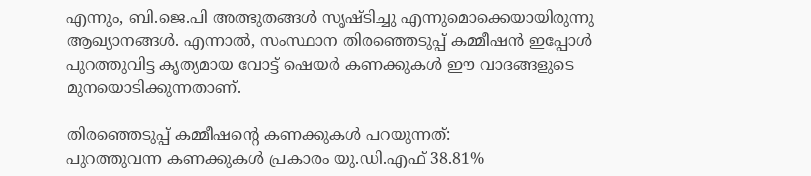എന്നും, ബി.ജെ.പി അത്ഭുതങ്ങൾ സൃഷ്ടിച്ചു എന്നുമൊക്കെയായിരുന്നു ആഖ്യാനങ്ങൾ. എന്നാൽ, സംസ്ഥാന തിരഞ്ഞെടുപ്പ് കമ്മീഷൻ ഇപ്പോൾ പുറത്തുവിട്ട കൃത്യമായ വോട്ട് ഷെയർ കണക്കുകൾ ഈ വാദങ്ങളുടെ മുനയൊടിക്കുന്നതാണ്.

തിരഞ്ഞെടുപ്പ് കമ്മീഷന്റെ കണക്കുകൾ പറയുന്നത്:
പുറത്തുവന്ന കണക്കുകൾ പ്രകാരം യു.ഡി.എഫ് 38.81%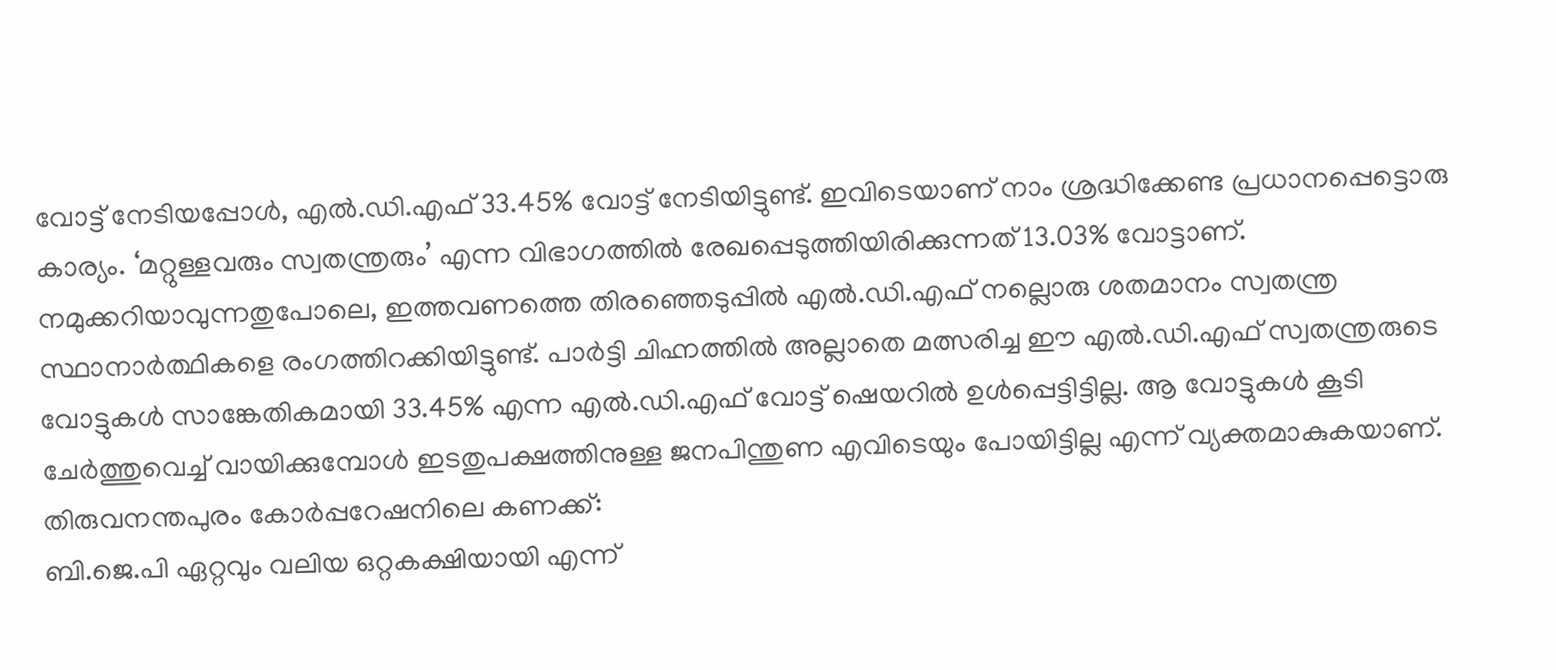വോട്ട് നേടിയപ്പോൾ, എൽ.ഡി.എഫ് 33.45% വോട്ട് നേടിയിട്ടുണ്ട്. ഇവിടെയാണ് നാം ശ്രദ്ധിക്കേണ്ട പ്രധാനപ്പെട്ടൊരു കാര്യം. ‘മറ്റുള്ളവരും സ്വതന്ത്രരും’ എന്ന വിഭാഗത്തിൽ രേഖപ്പെടുത്തിയിരിക്കുന്നത് 13.03% വോട്ടാണ്. നമുക്കറിയാവുന്നതുപോലെ, ഇത്തവണത്തെ തിരഞ്ഞെടുപ്പിൽ എൽ.ഡി.എഫ് നല്ലൊരു ശതമാനം സ്വതന്ത്ര സ്ഥാനാർത്ഥികളെ രംഗത്തിറക്കിയിട്ടുണ്ട്. പാർട്ടി ചിഹ്നത്തിൽ അല്ലാതെ മത്സരിച്ച ഈ എൽ.ഡി.എഫ് സ്വതന്ത്രരുടെ വോട്ടുകൾ സാങ്കേതികമായി 33.45% എന്ന എൽ.ഡി.എഫ് വോട്ട് ഷെയറിൽ ഉൾപ്പെട്ടിട്ടില്ല. ആ വോട്ടുകൾ കൂടി ചേർത്തുവെച്ച് വായിക്കുമ്പോൾ ഇടതുപക്ഷത്തിനുള്ള ജനപിന്തുണ എവിടെയും പോയിട്ടില്ല എന്ന് വ്യക്തമാകുകയാണ്.
തിരുവനന്തപുരം കോർപ്പറേഷനിലെ കണക്ക്:
ബി.ജെ.പി ഏറ്റവും വലിയ ഒറ്റകക്ഷിയായി എന്ന്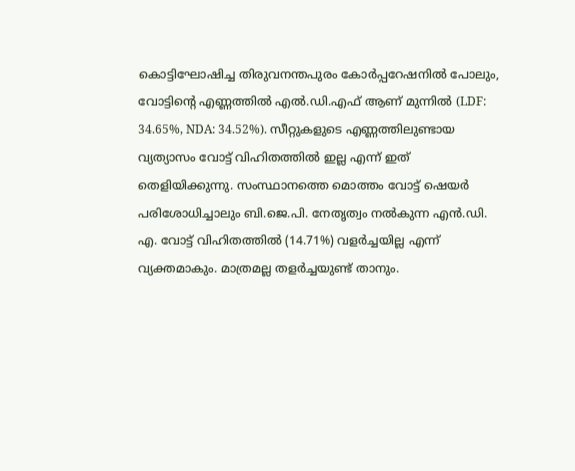കൊട്ടിഘോഷിച്ച തിരുവനന്തപുരം കോർപ്പറേഷനിൽ പോലും, വോട്ടിന്റെ എണ്ണത്തിൽ എൽ.ഡി.എഫ് ആണ് മുന്നിൽ (LDF: 34.65%, NDA: 34.52%). സീറ്റുകളുടെ എണ്ണത്തിലുണ്ടായ വ്യത്യാസം വോട്ട് വിഹിതത്തിൽ ഇല്ല എന്ന് ഇത് തെളിയിക്കുന്നു. സംസ്ഥാനത്തെ മൊത്തം വോട്ട് ഷെയർ പരിശോധിച്ചാലും ബി.ജെ.പി. നേതൃത്വം നൽകുന്ന എൻ.ഡി. എ. വോട്ട് വിഹിതത്തിൽ (14.71%) വളർച്ചയില്ല എന്ന് വ്യക്തമാകും. മാത്രമല്ല തളർച്ചയുണ്ട് താനും.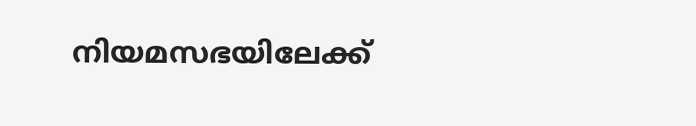നിയമസഭയിലേക്ക്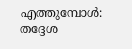എത്തുമ്പോൾ:
തദ്ദേശ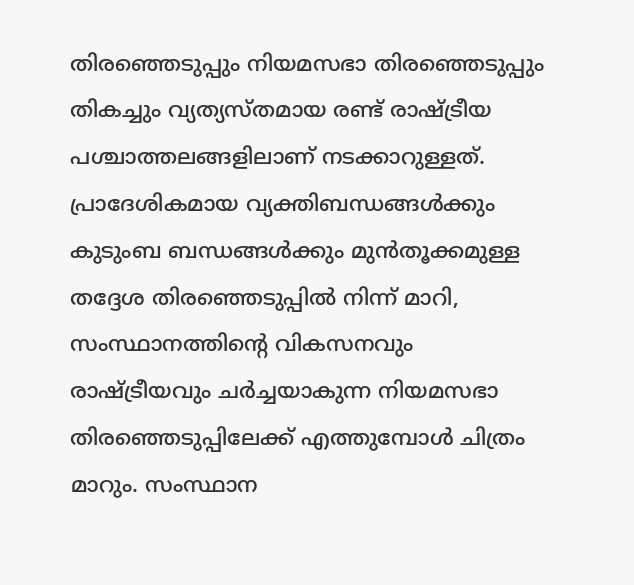തിരഞ്ഞെടുപ്പും നിയമസഭാ തിരഞ്ഞെടുപ്പും തികച്ചും വ്യത്യസ്തമായ രണ്ട് രാഷ്ട്രീയ പശ്ചാത്തലങ്ങളിലാണ് നടക്കാറുള്ളത്. പ്രാദേശികമായ വ്യക്തിബന്ധങ്ങൾക്കും കുടുംബ ബന്ധങ്ങൾക്കും മുൻതൂക്കമുള്ള തദ്ദേശ തിരഞ്ഞെടുപ്പിൽ നിന്ന് മാറി, സംസ്ഥാനത്തിന്റെ വികസനവും രാഷ്ട്രീയവും ചർച്ചയാകുന്ന നിയമസഭാ തിരഞ്ഞെടുപ്പിലേക്ക് എത്തുമ്പോൾ ചിത്രം മാറും. സംസ്ഥാന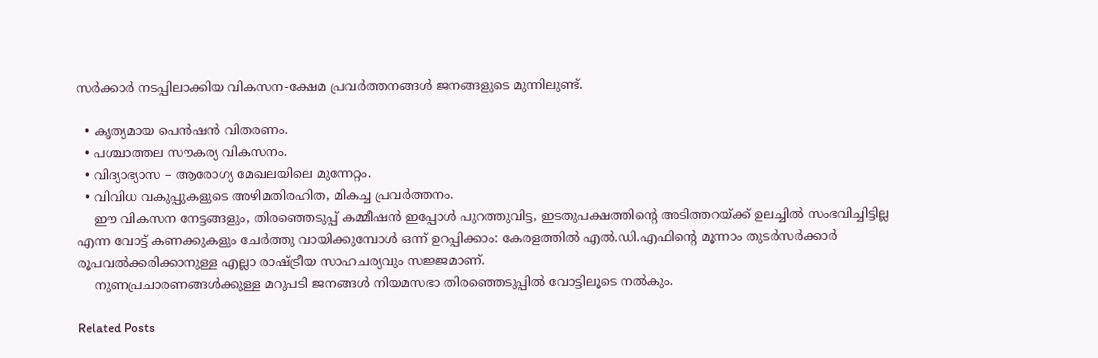സർക്കാർ നടപ്പിലാക്കിയ വികസന-ക്ഷേമ പ്രവർത്തനങ്ങൾ ജനങ്ങളുടെ മുന്നിലുണ്ട്.

  • കൃത്യമായ പെൻഷൻ വിതരണം.
  • പശ്ചാത്തല സൗകര്യ വികസനം.
  • വിദ്യാഭ്യാസ – ആരോഗ്യ മേഖലയിലെ മുന്നേറ്റം.
  • വിവിധ വകുപ്പുകളുടെ അഴിമതിരഹിത, മികച്ച പ്രവർത്തനം.
    ഈ വികസന നേട്ടങ്ങളും, തിരഞ്ഞെടുപ്പ് കമ്മീഷൻ ഇപ്പോൾ പുറത്തുവിട്ട, ഇടതുപക്ഷത്തിന്റെ അടിത്തറയ്ക്ക് ഉലച്ചിൽ സംഭവിച്ചിട്ടില്ല എന്ന വോട്ട് കണക്കുകളും ചേർത്തു വായിക്കുമ്പോൾ ഒന്ന് ഉറപ്പിക്കാം: കേരളത്തിൽ എൽ.ഡി.എഫിന്റെ മൂന്നാം തുടർസർക്കാർ രൂപവൽക്കരിക്കാനുള്ള എല്ലാ രാഷ്ട്രീയ സാഹചര്യവും സജ്ജമാണ്.
    നുണപ്രചാരണങ്ങൾക്കുള്ള മറുപടി ജനങ്ങൾ നിയമസഭാ തിരഞ്ഞെടുപ്പിൽ വോട്ടിലൂടെ നൽകും.

Related Posts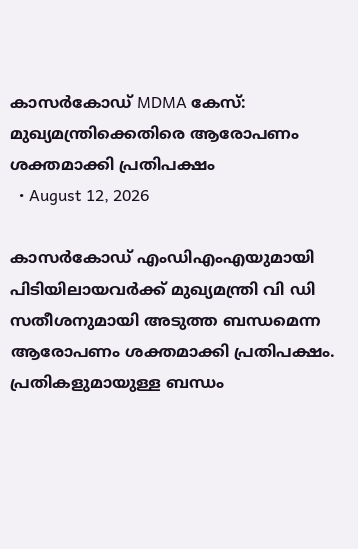കാസർകോഡ് MDMA കേസ്: മുഖ്യമന്ത്രിക്കെതിരെ ആരോപണം ശക്തമാക്കി പ്രതിപക്ഷം
  • August 12, 2026

കാസർകോഡ് എംഡിഎംഎയുമായി പിടിയിലായവർക്ക് മുഖ്യമന്ത്രി വി ഡി സതീശനുമായി അടുത്ത ബന്ധമെന്ന ആരോപണം ശക്തമാക്കി പ്രതിപക്ഷം. പ്രതികളുമായുള്ള ബന്ധം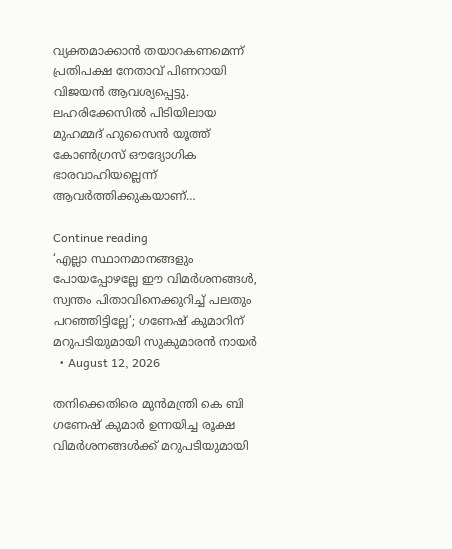വ്യക്തമാക്കാൻ തയാറകണമെന്ന് പ്രതിപക്ഷ നേതാവ് പിണറായി വിജയൻ ആവശ്യപ്പെട്ടു. ലഹരിക്കേസിൽ പിടിയിലായ മുഹമ്മദ് ഹുസൈൻ യൂത്ത് കോൺഗ്രസ് ഔദ്യോഗിക ഭാരവാഹിയല്ലെന്ന് ആവർത്തിക്കുകയാണ്…

Continue reading
‘എല്ലാ സ്ഥാനമാനങ്ങളും പോയപ്പോഴല്ലേ ഈ വിമര്‍ശനങ്ങള്‍, സ്വന്തം പിതാവിനെക്കുറിച്ച് പലതും പറഞ്ഞിട്ടില്ലേ’; ഗണേഷ് കുമാറിന് മറുപടിയുമായി സുകുമാരന്‍ നായര്‍
  • August 12, 2026

തനിക്കെതിരെ മുന്‍മന്ത്രി കെ ബി ഗണേഷ് കുമാര്‍ ഉന്നയിച്ച രൂക്ഷ വിമര്‍ശനങ്ങള്‍ക്ക് മറുപടിയുമായി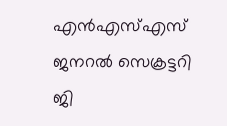എന്‍എസ്എസ് ജനറല്‍ സെക്രട്ടറി ജി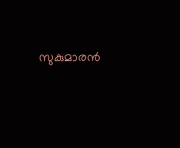സുകുമാരന്‍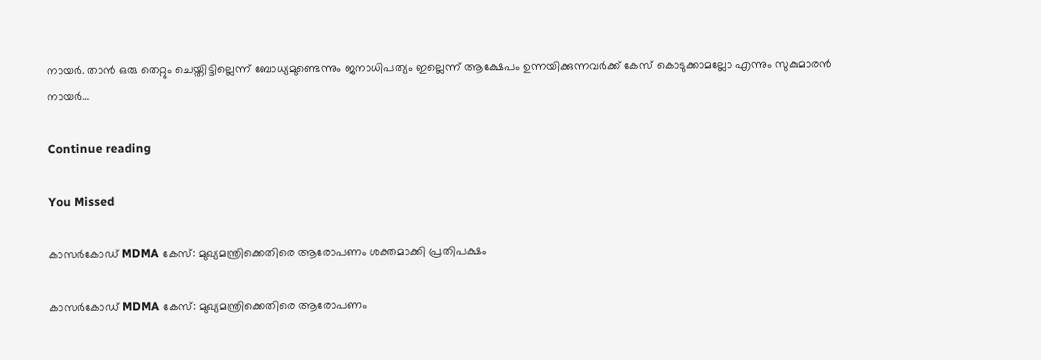നായര്‍. താന്‍ ഒരു തെറ്റും ചെയ്തിട്ടില്ലെന്ന് ബോധ്യമുണ്ടെന്നും ജനാധിപത്യം ഇല്ലെന്ന് ആക്ഷേപം ഉന്നയിക്കുന്നവര്‍ക്ക് കേസ് കൊടുക്കാമല്ലോ എന്നും സുകുമാരന്‍ നായര്‍…

Continue reading

You Missed

കാസർകോഡ് MDMA കേസ്: മുഖ്യമന്ത്രിക്കെതിരെ ആരോപണം ശക്തമാക്കി പ്രതിപക്ഷം

കാസർകോഡ് MDMA കേസ്: മുഖ്യമന്ത്രിക്കെതിരെ ആരോപണം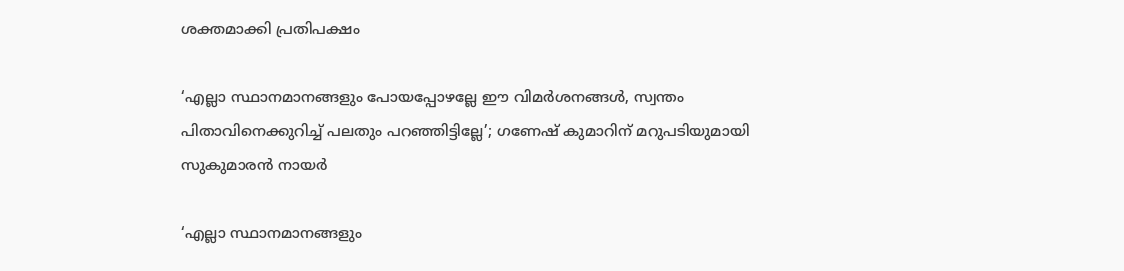ശക്തമാക്കി പ്രതിപക്ഷം

‘എല്ലാ സ്ഥാനമാനങ്ങളും പോയപ്പോഴല്ലേ ഈ വിമര്‍ശനങ്ങള്‍, സ്വന്തം പിതാവിനെക്കുറിച്ച് പലതും പറഞ്ഞിട്ടില്ലേ’; ഗണേഷ് കുമാറിന് മറുപടിയുമായി സുകുമാരന്‍ നായര്‍

‘എല്ലാ സ്ഥാനമാനങ്ങളും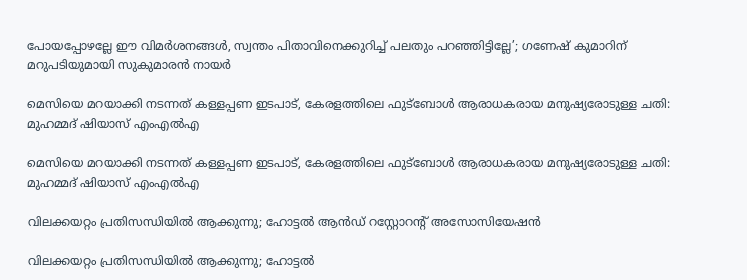പോയപ്പോഴല്ലേ ഈ വിമര്‍ശനങ്ങള്‍, സ്വന്തം പിതാവിനെക്കുറിച്ച് പലതും പറഞ്ഞിട്ടില്ലേ’; ഗണേഷ് കുമാറിന് മറുപടിയുമായി സുകുമാരന്‍ നായര്‍

മെസിയെ മറയാക്കി നടന്നത് കള്ളപ്പണ ഇടപാട്, കേരളത്തിലെ ഫുട്‌ബോള്‍ ആരാധകരായ മനുഷ്യരോടുള്ള ചതി: മുഹമ്മദ് ഷിയാസ് എംഎല്‍എ

മെസിയെ മറയാക്കി നടന്നത് കള്ളപ്പണ ഇടപാട്, കേരളത്തിലെ ഫുട്‌ബോള്‍ ആരാധകരായ മനുഷ്യരോടുള്ള ചതി: മുഹമ്മദ് ഷിയാസ് എംഎല്‍എ

വിലക്കയറ്റം പ്രതിസന്ധിയിൽ ആക്കുന്നു; ഹോട്ടൽ ആൻഡ് റസ്റ്റോറന്റ് അസോസിയേഷൻ

വിലക്കയറ്റം പ്രതിസന്ധിയിൽ ആക്കുന്നു; ഹോട്ടൽ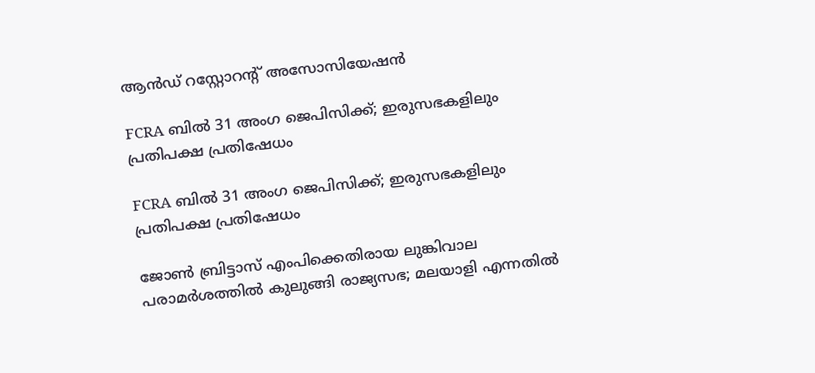ആൻഡ് റസ്റ്റോറന്റ് അസോസിയേഷൻ

FCRA ബിൽ 31 അംഗ ജെപിസിക്ക്; ഇരുസഭകളിലും പ്രതിപക്ഷ പ്രതിഷേധം

FCRA ബിൽ 31 അംഗ ജെപിസിക്ക്; ഇരുസഭകളിലും പ്രതിപക്ഷ പ്രതിഷേധം

ജോണ്‍ ബ്രിട്ടാസ് എംപിക്കെതിരായ ലുങ്കിവാല പരാമര്‍ശത്തില്‍ കുലുങ്ങി രാജ്യസഭ; മലയാളി എന്നതില്‍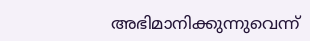അഭിമാനിക്കുന്നുവെന്ന്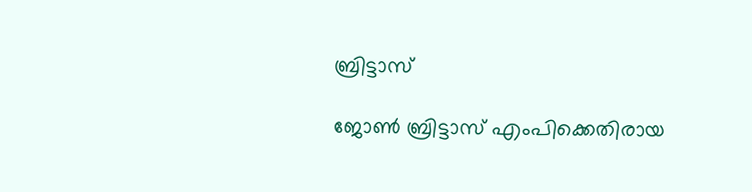ബ്രിട്ടാസ്

ജോണ്‍ ബ്രിട്ടാസ് എംപിക്കെതിരായ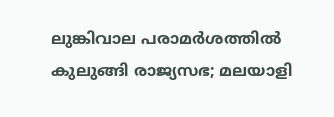ലുങ്കിവാല പരാമര്‍ശത്തില്‍ കുലുങ്ങി രാജ്യസഭ; മലയാളി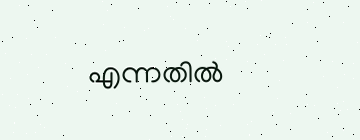എന്നതില്‍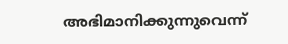അഭിമാനിക്കുന്നുവെന്ന്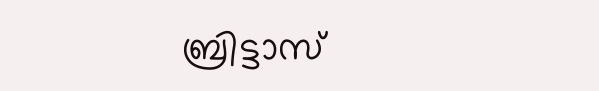ബ്രിട്ടാസ്